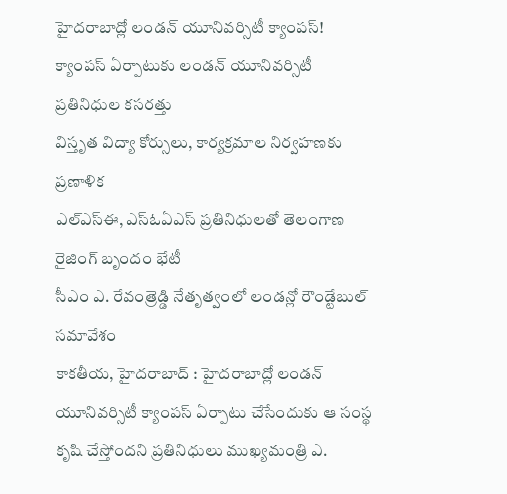హైదరాబాద్లో లండన్ యూనివర్సిటీ క్యాంపస్!
క్యాంపస్ ఏర్పాటుకు లండన్ యూనివర్సిటీ ప్రతినిధుల కసరత్తు
విస్తృత విద్యా కోర్సులు, కార్యక్రమాల నిర్వహణకు ప్రణాళిక
ఎల్ఎస్ఈ, ఎస్ఓఏఎస్ ప్రతినిధులతో తెలంగాణ రైజింగ్ బృందం భేటీ
సీఎం ఎ. రేవంత్రెడ్డి నేతృత్వంలో లండన్లో రౌండ్టేబుల్ సమావేశం
కాకతీయ, హైదరాబాద్ : హైదరాబాద్లో లండన్ యూనివర్సిటీ క్యాంపస్ ఏర్పాటు చేసేందుకు ఆ సంస్థ కృషి చేస్తోందని ప్రతినిధులు ముఖ్యమంత్రి ఎ.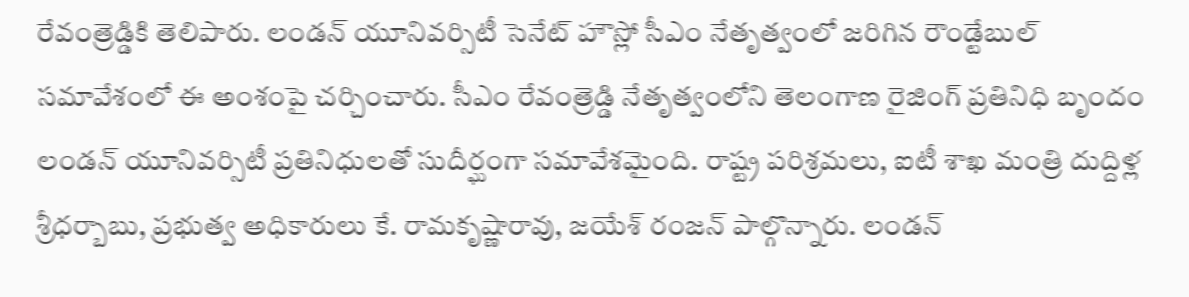రేవంత్రెడ్డికి తెలిపారు. లండన్ యూనివర్సిటీ సెనేట్ హౌస్లో సీఎం నేతృత్వంలో జరిగిన రౌండ్టేబుల్ సమావేశంలో ఈ అంశంపై చర్చించారు. సీఎం రేవంత్రెడ్డి నేతృత్వంలోని తెలంగాణ రైజింగ్ ప్రతినిధి బృందం లండన్ యూనివర్సిటీ ప్రతినిధులతో సుదీర్ఘంగా సమావేశమైంది. రాష్ట్ర పరిశ్రమలు, ఐటీ శాఖ మంత్రి దుద్దిళ్ల శ్రీధర్బాబు, ప్రభుత్వ అధికారులు కే. రామకృష్ణారావు, జయేశ్ రంజన్ పాల్గొన్నారు. లండన్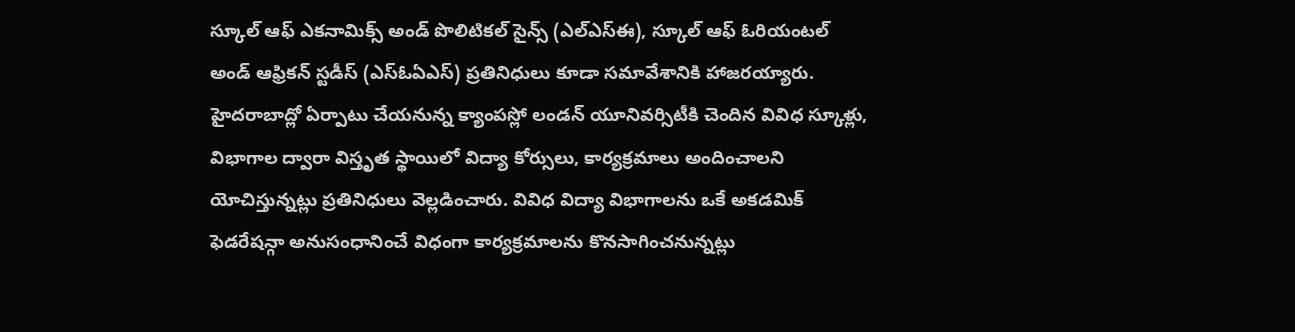స్కూల్ ఆఫ్ ఎకనామిక్స్ అండ్ పొలిటికల్ సైన్స్ (ఎల్ఎస్ఈ), స్కూల్ ఆఫ్ ఓరియంటల్ అండ్ ఆఫ్రికన్ స్టడీస్ (ఎస్ఓఏఎస్) ప్రతినిధులు కూడా సమావేశానికి హాజరయ్యారు. హైదరాబాద్లో ఏర్పాటు చేయనున్న క్యాంపస్లో లండన్ యూనివర్సిటీకి చెందిన వివిధ స్కూళ్లు, విభాగాల ద్వారా విస్తృత స్థాయిలో విద్యా కోర్సులు, కార్యక్రమాలు అందించాలని యోచిస్తున్నట్లు ప్రతినిధులు వెల్లడించారు. వివిధ విద్యా విభాగాలను ఒకే అకడమిక్ ఫెడరేషన్గా అనుసంధానించే విధంగా కార్యక్రమాలను కొనసాగించనున్నట్లు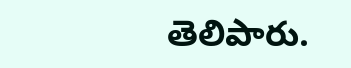తెలిపారు.